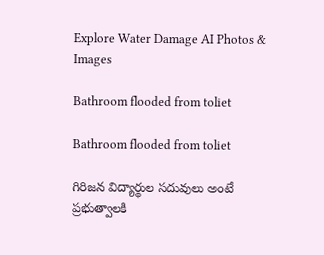Explore Water Damage AI Photos & Images

Bathroom flooded from toliet

Bathroom flooded from toliet

గిరిజన విద్యార్థుల సదువులు అంటే ప్రభుత్వాలకి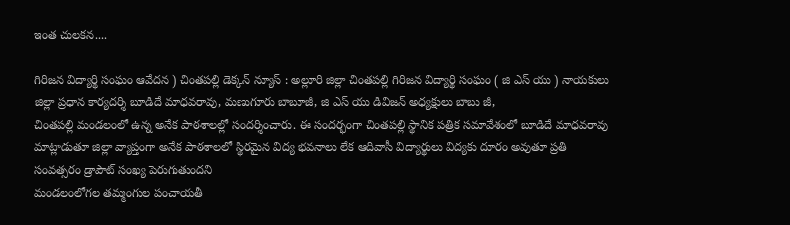ఇంత చులకన....

గిరిజన విద్యార్థి సంఘం ఆవేదన ) చింతపల్లి డెక్కన్ న్యూస్ : అల్లూరి జిల్లా చింతపల్లి గిరిజన విద్యార్థి సంఘం ( జి ఎస్ యు ) నాయకులు జిల్లా ప్రధాన కార్యదర్శి బూడిదే మాధవరావు, మణుగూరు బాబూజీ, జి ఎస్ యు డివిజన్ అధ్యక్షులు బాబు జీ,
చింతపల్లి మండలంలో ఉన్న అనేక పాఠశాలల్లో సందర్శించారు. ఈ సందర్భంగా చింతపల్లి స్థానిక పత్రిక సమావేశంలో బూడిదే మాధవరావు మాట్లాడుతూ జిల్లా వ్యాప్తంగా అనేక పాఠశాలలో స్థిరమైన విద్య భవనాలు లేక ఆదివాసీ విద్యార్థులు విద్యకు దూరం అవుతూ ప్రతి సంవత్సరం డ్రాపౌట్ సంఖ్య పెరుగుతుందని
మండలంలోగల తమ్మంగుల పంచాయతీ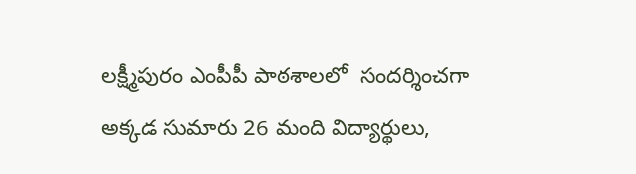లక్ష్మీపురం ఎంపీపీ పాఠశాలలో  సందర్శించగా అక్కడ సుమారు 26 మంది విద్యార్థులు,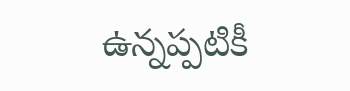ఉన్నప్పటికీ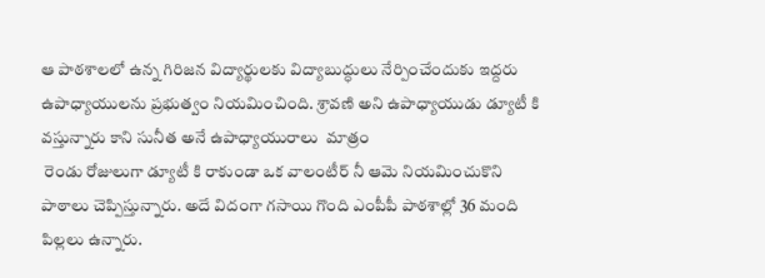ఆ పాఠశాలలో ఉన్న గిరిజన విద్యార్థులకు విద్యాబుద్ధులు నేర్పించేందుకు ఇద్దరు ఉపాధ్యాయులను ప్రభుత్వం నియమించింది. శ్రావణి అని ఉపాధ్యాయుడు డ్యూటీ కి
వస్తున్నారు కాని సునీత అనే ఉపాధ్యాయురాలు  మాత్రం
 రెండు రోజులుగా డ్యూటీ కి రాకుండా ఒక వాలంటీర్ నీ ఆమె నియమించుకొని  పాఠాలు చెప్పిస్తున్నారు. అదే విదంగా గసాయి గొంది ఎంపీపీ పాఠశాల్లో 36 మంది పిల్లలు ఉన్నారు.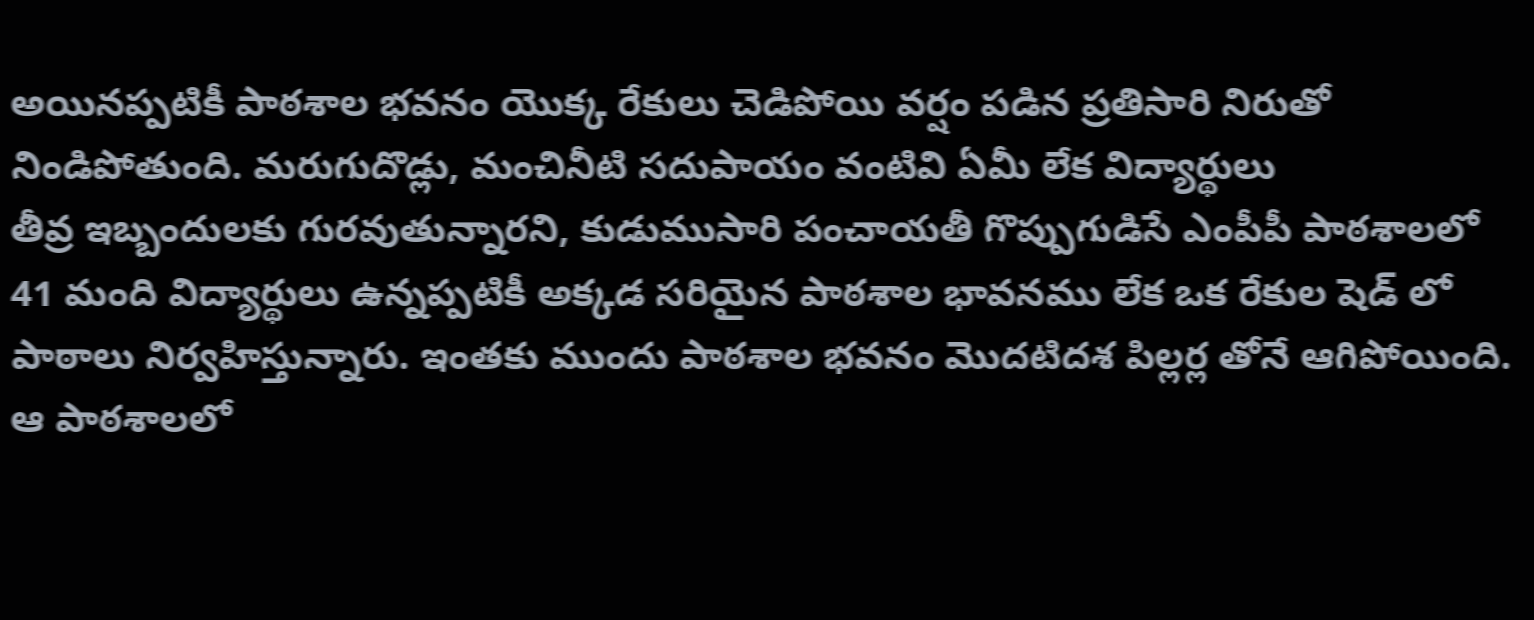అయినప్పటికీ పాఠశాల భవనం యొక్క రేకులు చెడిపోయి వర్షం పడిన ప్రతిసారి నిరుతో నిండిపోతుంది. మరుగుదొడ్లు, మంచినీటి సదుపాయం వంటివి ఏమీ లేక విద్యార్థులు
తీవ్ర ఇబ్బందులకు గురవుతున్నారని, కుడుముసారి పంచాయతీ గొప్పుగుడిసే ఎంపీపీ పాఠశాలలో 41 మంది విద్యార్థులు ఉన్నప్పటికీ అక్కడ సరియైన పాఠశాల భావనము లేక ఒక రేకుల షెడ్ లో పాఠాలు నిర్వహిస్తున్నారు. ఇంతకు ముందు పాఠశాల భవనం మొదటిదశ పిల్లర్ల తోనే ఆగిపోయింది. ఆ పాఠశాలలో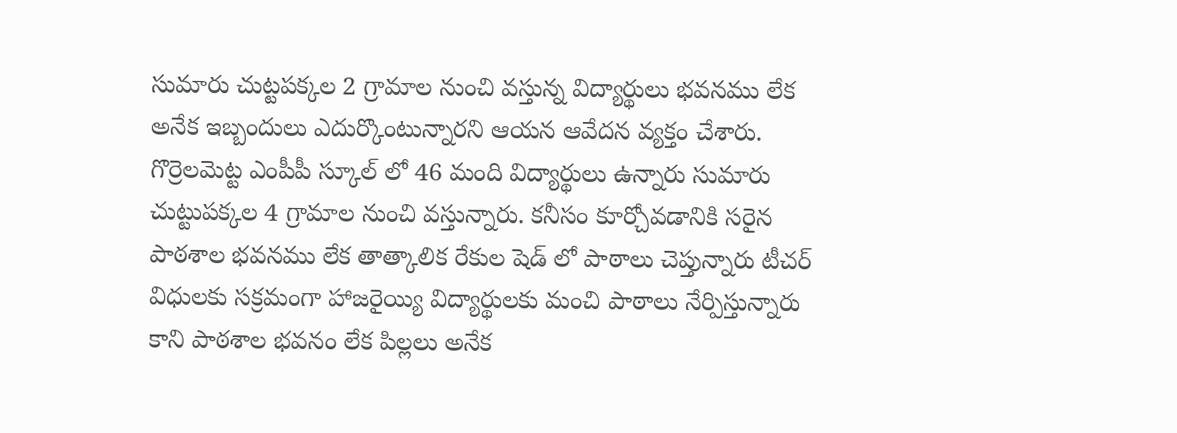సుమారు చుట్టపక్కల 2 గ్రామాల నుంచి వస్తున్న విద్యార్థులు భవనము లేక అనేక ఇబ్బందులు ఎదుర్కొంటున్నారని ఆయన ఆవేదన వ్యక్తం చేశారు. గొర్రెలమెట్ట ఎంపీపీ స్కూల్ లో 46 మంది విద్యార్థులు ఉన్నారు సుమారు చుట్టుపక్కల 4 గ్రామాల నుంచి వస్తున్నారు. కనీసం కూర్చోవడానికి సరైన పాఠశాల భవనము లేక తాత్కాలిక రేకుల షెడ్ లో పాఠాలు చెప్తున్నారు టీచర్ విధులకు సక్రమంగా హాజరైయ్యి విద్యార్థులకు మంచి పాఠాలు నేర్పిస్తున్నారు కాని పాఠశాల భవనం లేక పిల్లలు అనేక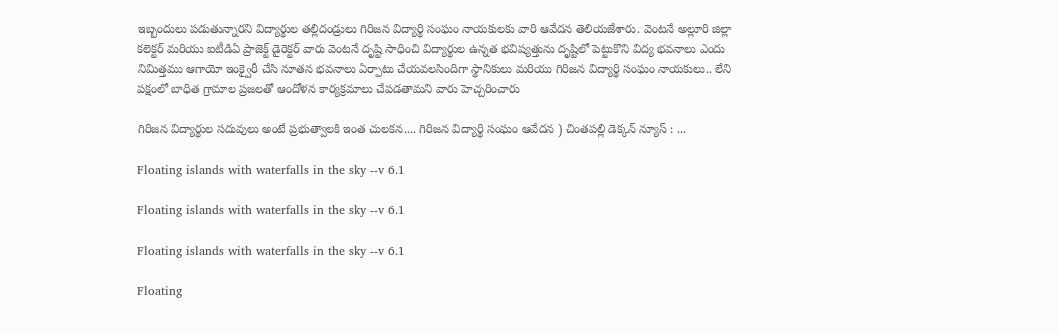ఇబ్బందులు పడుతున్నారని విద్యార్థుల తల్లిదండ్రులు గిరిజన విద్యార్థి సంఘం నాయకులకు వారి ఆవేదన తెలియజేశారు. వెంటనే అల్లూరి జిల్లా కలెక్టర్ మరియు ఐటీడిఏ ప్రాజెక్ట్ డైరెక్టర్ వారు వెంటనే దృష్టి సాధించి విద్యార్థుల ఉన్నత భవిష్యత్తును దృష్టిలో పెట్టుకొని విద్య భవనాలు ఎందు నిమిత్తము ఆగాయో ఇంక్వైరీ చేసి నూతన భవనాలు ఏర్పాటు చేయవలసిందిగా స్థానికులు మరియు గిరిజన విద్యార్థి సంఘం నాయకులు.. లేని పక్షంలో బాధిత గ్రామాల ప్రజలతో ఆందోళన కార్యక్రమాలు చేపడతామని వారు హెచ్చరించారు

గిరిజన విద్యార్థుల సదువులు అంటే ప్రభుత్వాలకి ఇంత చులకన.... గిరిజన విద్యార్థి సంఘం ఆవేదన ) చింతపల్లి డెక్కన్ న్యూస్ : ...

Floating islands with waterfalls in the sky --v 6.1

Floating islands with waterfalls in the sky --v 6.1

Floating islands with waterfalls in the sky --v 6.1

Floating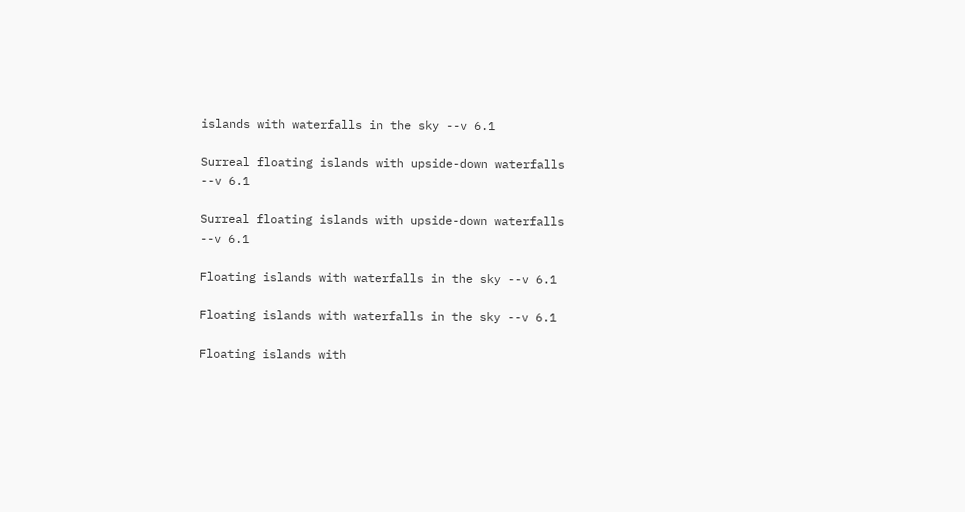islands with waterfalls in the sky --v 6.1

Surreal floating islands with upside-down waterfalls --v 6.1

Surreal floating islands with upside-down waterfalls --v 6.1

Floating islands with waterfalls in the sky --v 6.1

Floating islands with waterfalls in the sky --v 6.1

Floating islands with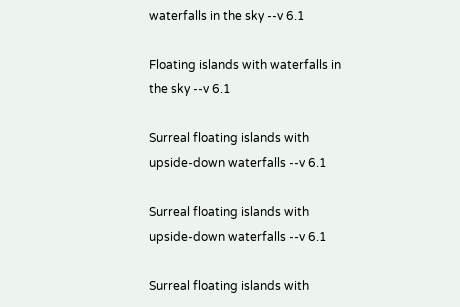waterfalls in the sky --v 6.1

Floating islands with waterfalls in the sky --v 6.1

Surreal floating islands with upside-down waterfalls --v 6.1

Surreal floating islands with upside-down waterfalls --v 6.1

Surreal floating islands with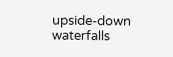upside-down waterfalls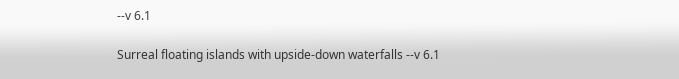--v 6.1

Surreal floating islands with upside-down waterfalls --v 6.1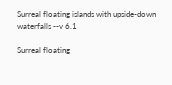Surreal floating islands with upside-down waterfalls --v 6.1

Surreal floating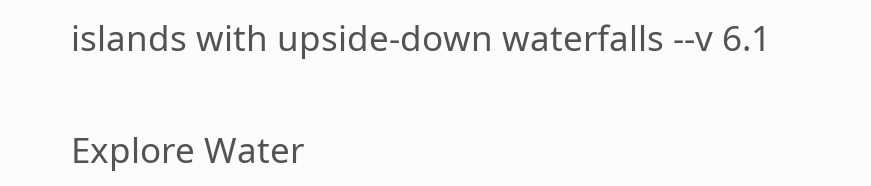islands with upside-down waterfalls --v 6.1

Explore Water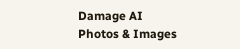Damage AI Photos & Images